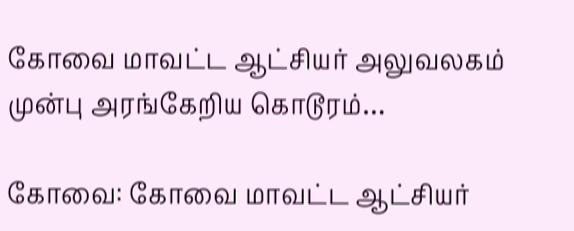கோவை மாவட்ட ஆட்சியர் அலுவலகம் முன்பு அரங்கேறிய கொடூரம்…

கோவை: கோவை மாவட்ட ஆட்சியர்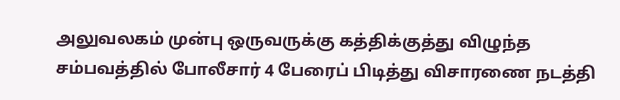அலுவலகம் முன்பு ஒருவருக்கு கத்திக்குத்து விழுந்த சம்பவத்தில் போலீசார் 4 பேரைப் பிடித்து விசாரணை நடத்தி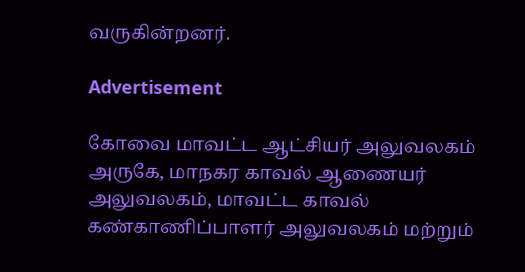வருகின்றனர்.

Advertisement

கோவை மாவட்ட ஆட்சியர் அலுவலகம் அருகே, மாநகர காவல் ஆணையர் அலுவலகம், மாவட்ட காவல் கண்காணிப்பாளர் அலுவலகம் மற்றும்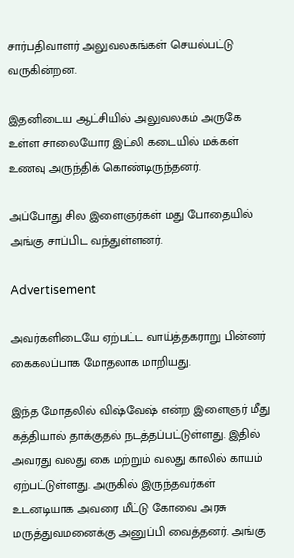சார்பதிவாளர் அலுவலகங்கள் செயல்பட்டு வருகின்றன.

இதனிடைய ஆட்சியில் அலுவலகம் அருகே உள்ள சாலையோர இட்லி கடையில் மக்கள் உணவு அருந்திக் கொண்டிருந்தனர்.

அப்போது சில இளைஞர்கள் மது போதையில் அங்கு சாப்பிட வந்துள்ளனர்.

Advertisement

அவர்களிடையே ஏற்பட்ட வாய்த்தகராறு பின்னர் கைகலப்பாக மோதலாக மாறியது.

இந்த மோதலில் விஷ்வேஷ் என்ற இளைஞர் மீது கத்தியால் தாக்குதல் நடத்தப்பட்டுள்ளது. இதில் அவரது வலது கை மற்றும் வலது காலில் காயம் ஏற்பட்டுள்ளது. அருகில் இருந்தவர்கள் உடனடியாக அவரை மீட்டு கோவை அரசு மருத்துவமனைக்கு அனுப்பி வைத்தனர். அங்கு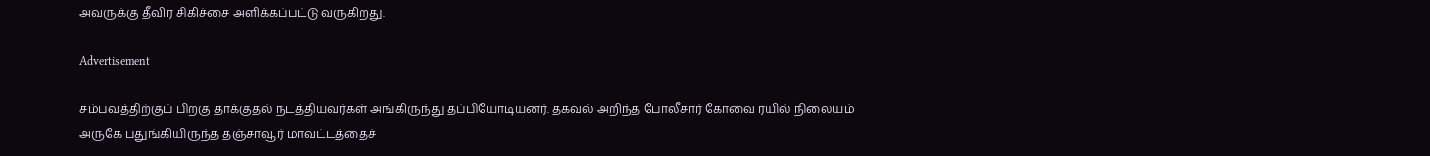அவருக்கு தீவிர சிகிச்சை அளிக்கப்பட்டு வருகிறது.

Advertisement

சம்பவத்திற்குப் பிறகு தாக்குதல் நடத்தியவர்கள் அங்கிருந்து தப்பியோடியனர். தகவல் அறிந்த போலீசார் கோவை ரயில் நிலையம் அருகே பதுங்கியிருந்த தஞ்சாவூர் மாவட்டத்தைச்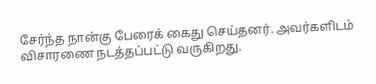சேர்ந்த நான்கு பேரைக் கைது செய்தனர். அவர்களிடம் விசாரணை நடத்தப்பட்டு வருகிறது.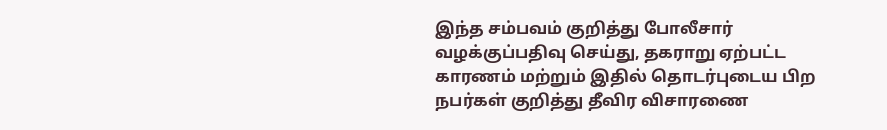இந்த சம்பவம் குறித்து போலீசார் வழக்குப்பதிவு செய்து, தகராறு ஏற்பட்ட காரணம் மற்றும் இதில் தொடர்புடைய பிற நபர்கள் குறித்து தீவிர விசாரணை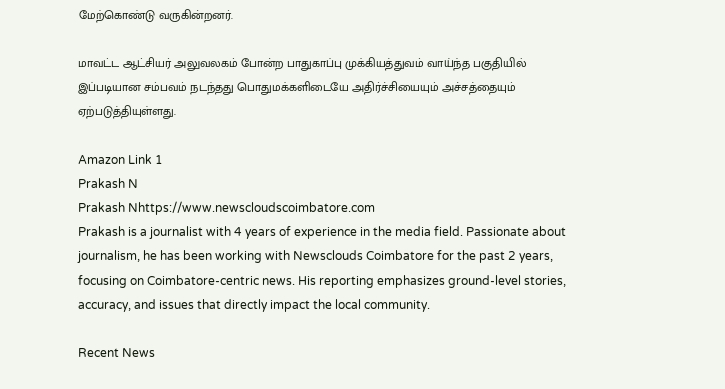மேற்கொண்டு வருகின்றனர்.

மாவட்ட ஆட்சியர் அலுவலகம் போன்ற பாதுகாப்பு முக்கியத்துவம் வாய்ந்த பகுதியில் இப்படியான சம்பவம் நடந்தது பொதுமக்களிடையே அதிர்ச்சியையும் அச்சத்தையும் ஏற்படுத்தியுள்ளது.

Amazon Link 1
Prakash N
Prakash Nhttps://www.newscloudscoimbatore.com
Prakash is a journalist with 4 years of experience in the media field. Passionate about journalism, he has been working with Newsclouds Coimbatore for the past 2 years, focusing on Coimbatore-centric news. His reporting emphasizes ground-level stories, accuracy, and issues that directly impact the local community.

Recent News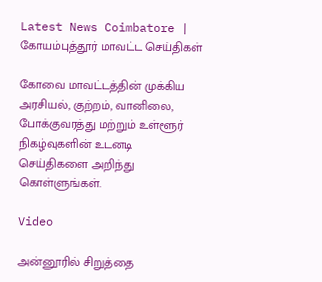Latest News Coimbatore | கோயம்புத்தூர் மாவட்ட செய்திகள்

கோவை மாவட்டத்தின் முக்கிய அரசியல், குற்றம், வானிலை, போக்குவரத்து மற்றும் உள்ளூர் நிகழ்வுகளின் உடனடி செய்திகளை அறிந்து கொள்ளுங்கள்.

Video

அன்னூரில் சிறுத்தை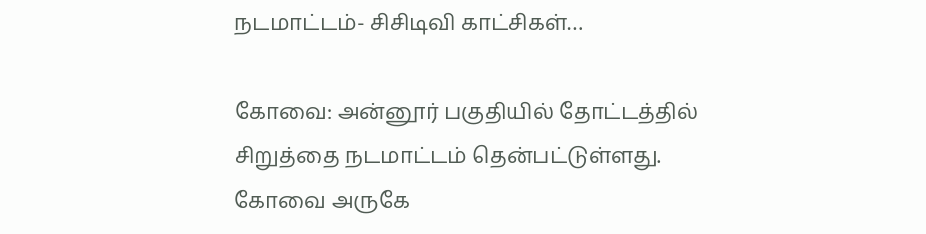நடமாட்டம்- சிசிடிவி காட்சிகள்…

கோவை: அன்னூர் பகுதியில் தோட்டத்தில் சிறுத்தை நடமாட்டம் தென்பட்டுள்ளது. கோவை அருகே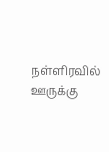நள்ளிரவில் ஊருக்கு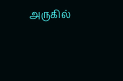அருகில்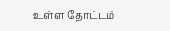உள்ள தோட்டம்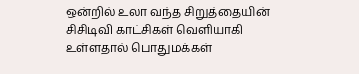ஒன்றில் உலா வந்த சிறுத்தையின் சிசிடிவி காட்சிகள் வெளியாகி உள்ளதால் பொதுமக்கள்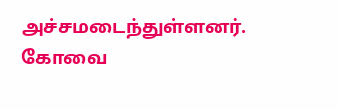அச்சமடைந்துள்ளனர். கோவை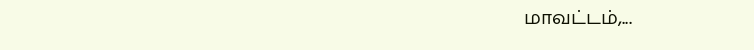மாவட்டம்,...